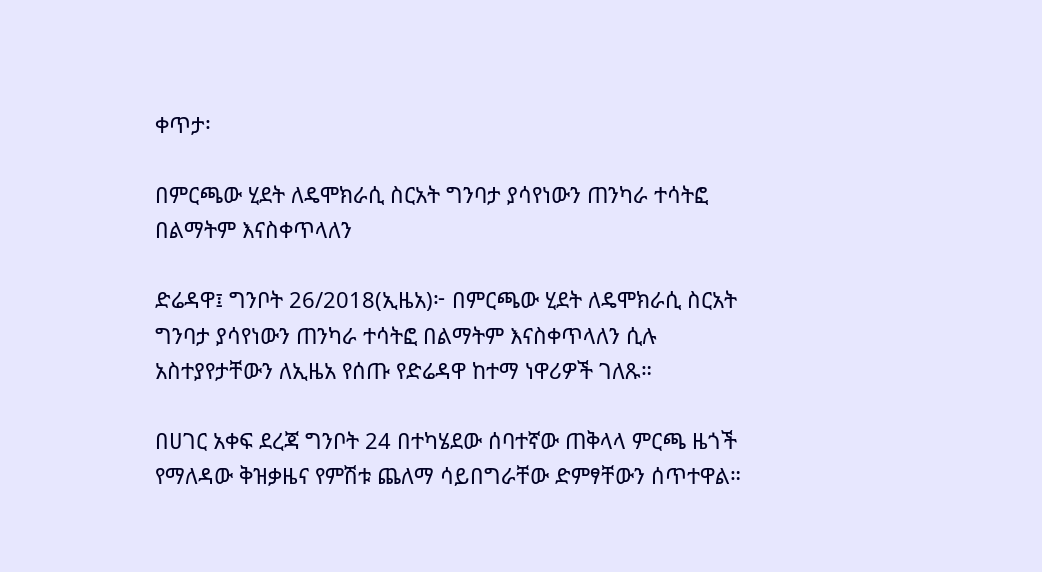ቀጥታ፡

በምርጫው ሂደት ለዴሞክራሲ ስርአት ግንባታ ያሳየነውን ጠንካራ ተሳትፎ በልማትም እናስቀጥላለን

ድሬዳዋ፤ ግንቦት 26/2018(ኢዜአ)፦ በምርጫው ሂደት ለዴሞክራሲ ስርአት ግንባታ ያሳየነውን ጠንካራ ተሳትፎ በልማትም እናስቀጥላለን ሲሉ አስተያየታቸውን ለኢዜአ የሰጡ የድሬዳዋ ከተማ ነዋሪዎች ገለጹ።

በሀገር አቀፍ ደረጃ ግንቦት 24 በተካሄደው ሰባተኛው ጠቅላላ ምርጫ ዜጎች የማለዳው ቅዝቃዜና የምሽቱ ጨለማ ሳይበግራቸው ድምፃቸውን ሰጥተዋል።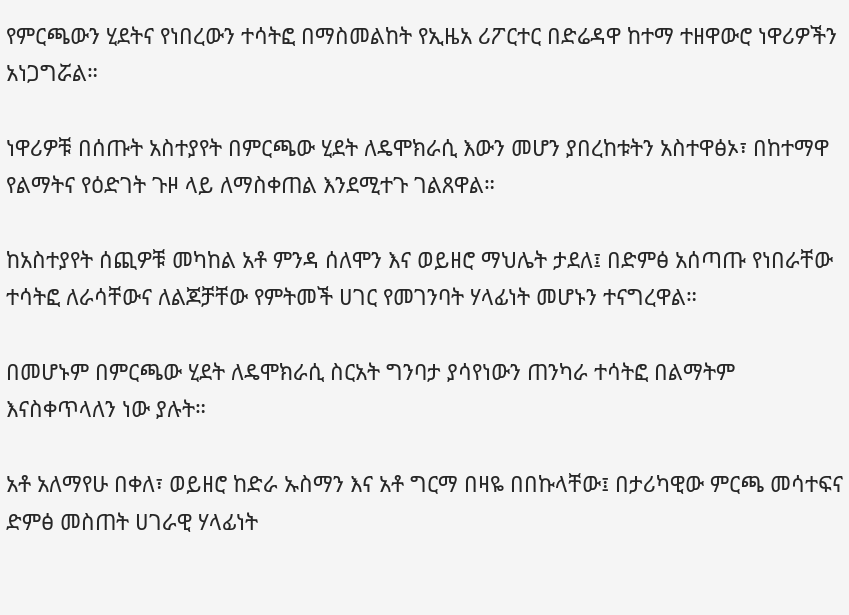የምርጫውን ሂደትና የነበረውን ተሳትፎ በማስመልከት የኢዜአ ሪፖርተር በድሬዳዋ ከተማ ተዘዋውሮ ነዋሪዎችን አነጋግሯል።

ነዋሪዎቹ በሰጡት አስተያየት በምርጫው ሂደት ለዴሞክራሲ እውን መሆን ያበረከቱትን አስተዋፅኦ፣ በከተማዋ የልማትና የዕድገት ጉዞ ላይ ለማስቀጠል እንደሚተጉ ገልጸዋል።

ከአስተያየት ሰጪዎቹ መካከል አቶ ምንዳ ሰለሞን እና ወይዘሮ ማህሌት ታደለ፤ በድምፅ አሰጣጡ የነበራቸው ተሳትፎ ለራሳቸውና ለልጆቻቸው የምትመች ሀገር የመገንባት ሃላፊነት መሆኑን ተናግረዋል።

በመሆኑም በምርጫው ሂደት ለዴሞክራሲ ስርአት ግንባታ ያሳየነውን ጠንካራ ተሳትፎ በልማትም እናስቀጥላለን ነው ያሉት።

አቶ አለማየሁ በቀለ፣ ወይዘሮ ከድራ ኡስማን እና አቶ ግርማ በዛዬ በበኩላቸው፤ በታሪካዊው ምርጫ መሳተፍና ድምፅ መስጠት ሀገራዊ ሃላፊነት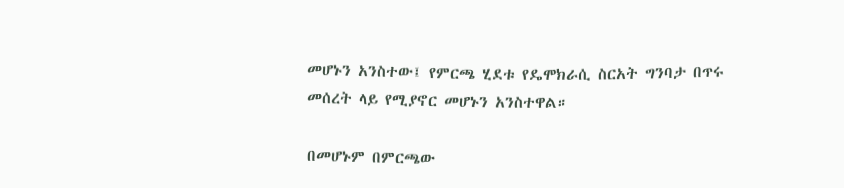መሆኑን አንስተው፤ የምርጫ ሂደቱ የዴሞክራሲ ስርአት ግንባታ በጥሩ መሰረት ላይ የሚያኖር መሆኑን አንስተዋል።

በመሆኑም በምርጫው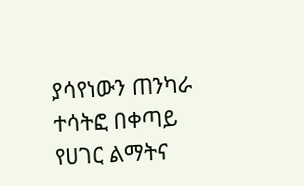ያሳየነውን ጠንካራ ተሳትፎ በቀጣይ የሀገር ልማትና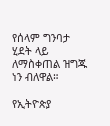የሰላም ግንባታ ሂደት ላይ ለማስቀጠል ዝግጁ ነን ብለዋል።

የኢትዮጵያ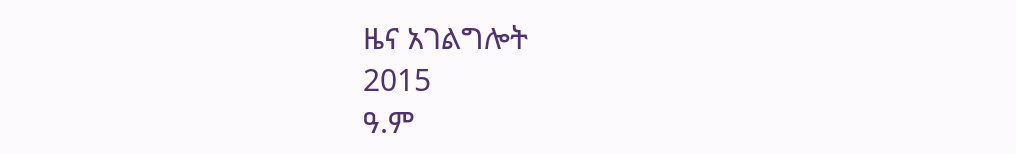ዜና አገልግሎት
2015
ዓ.ም